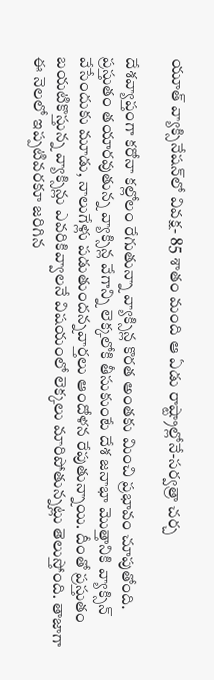యూత్‌ వ్యాక్సినేషన్‌లో వివక్ష- 85 శాతం మంది ఆ ఏడు రాష్ట్రాల్లోనే-సర్వత్రా చర్చ

దేశవ్యాప్తంగా కరోనా కల్లోలం రేగుతున్నా వ్యాక్సిన్ల కొరత అంతకు మించి ప్రభావం చూపుతోంది. ప్రస్తుతం తయారవుతున్న వ్యాక్సిన్ల వేగాన్ని లెక్కలోకి తీసుకుంటే దేశ జనాభా మొత్తానికి వ్యాక్సిన్‌ వేసేందుకు మూడు, నాలుగేళ్లు పడుతుందన్నవార్తలు ఆందోళన రేపుతున్నాయి. దీంతో ప్రస్తుతం బయటికొస్తున్న వ్యాక్సిన్లు ఎవరికివ్వాలనే విషయంలో లెక్కలు మారిపోతున్నట్లు తెలుస్తోంది. తాజాగా ఈ నెలలో ఇప్పటివరకూ జరిగిన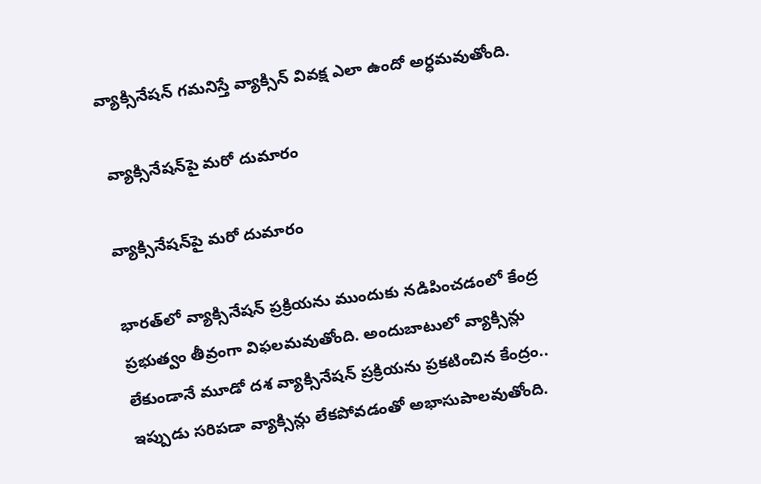వ్యాక్సినేషన్ గమనిస్తే వ్యాక్సిన్‌ వివక్ష ఎలా ఉందో అర్ధమవుతోంది.

 వ్యాక్సినేషన్‌పై మరో దుమారం

వ్యాక్సినేషన్‌పై మరో దుమారం

భారత్‌లో వ్యాక్సినేషన్ ప్రక్రియను ముందుకు నడిపించడంలో కేంద్ర ప్రభుత్వం తీవ్రంగా విఫలమవుతోంది. అందుబాటులో వ్యాక్సిన్లు లేకుండానే మూడో దశ వ్యాక్సినేషన్ ప్రక్రియను ప్రకటించిన కేంద్రం.. ఇప్పుడు సరిపడా వ్యాక్సిన్లు లేకపోవడంతో అభాసుపాలవుతోంది.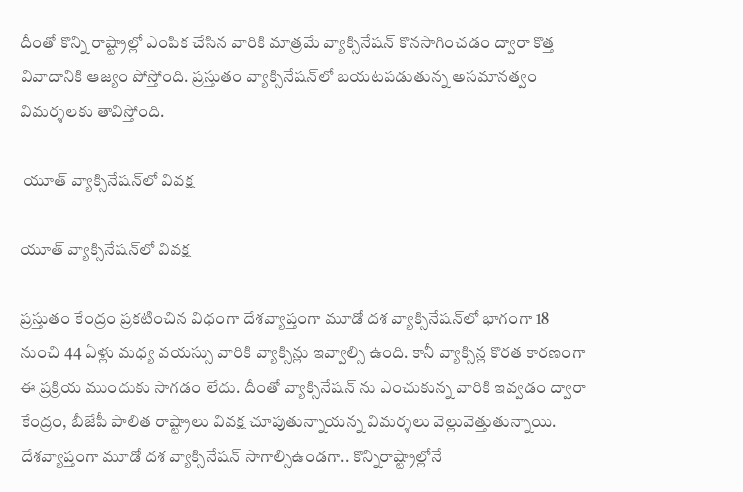దీంతో కొన్ని రాష్ట్రాల్లో ఎంపిక చేసిన వారికి మాత్రమే వ్యాక్సినేషన్‌ కొనసాగించడం ద్వారా కొత్త వివాదానికి ఆజ్యం పోస్తోంది. ప్రస్తుతం వ్యాక్సినేషన్‌లో బయటపడుతున్న అసమానత్వం విమర్శలకు తావిస్తోంది.

 యూత్‌ వ్యాక్సినేషన్‌లో వివక్ష

యూత్‌ వ్యాక్సినేషన్‌లో వివక్ష

ప్రస్తుతం కేంద్రం ప్రకటించిన విధంగా దేశవ్యాప్తంగా మూడో దశ వ్యాక్సినేషన్‌లో భాగంగా 18 నుంచి 44 ఏళ్లు మధ్య వయస్సు వారికి వ్యాక్సిన్లు ఇవ్వాల్సి ఉంది. కానీ వ్యాక్సిన్ల కొరత కారణంగా ఈ ప్రక్రియ ముందుకు సాగడం లేదు. దీంతో వ్యాక్సినేషన్‌ ను ఎంచుకున్న వారికి ఇవ్వడం ద్వారా కేంద్రం, బీజేపీ పాలిత రాష్ట్రాలు వివక్ష చూపుతున్నాయన్న విమర్శలు వెల్లువెత్తుతున్నాయి. దేశవ్యాప్తంగా మూడో దశ వ్యాక్సినేషన్‌ సాగాల్సిఉండగా.. కొన్నిరాష్ట్రాల్లోనే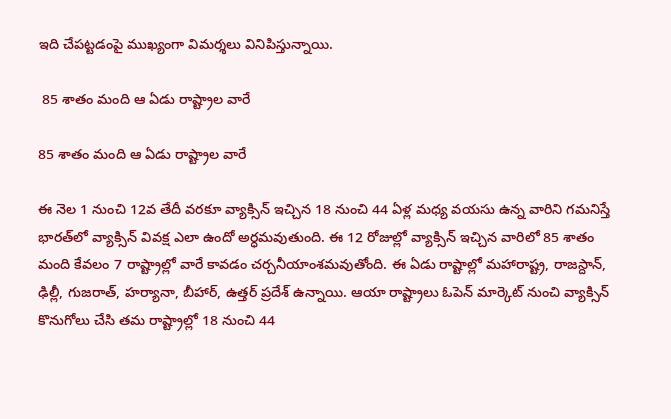ఇది చేపట్టడంపై ముఖ్యంగా విమర్శలు వినిపిస్తున్నాయి.

 85 శాతం మంది ఆ ఏడు రాష్ట్రాల వారే

85 శాతం మంది ఆ ఏడు రాష్ట్రాల వారే

ఈ నెల 1 నుంచి 12వ తేదీ వరకూ వ్యాక్సిన్ ఇచ్చిన 18 నుంచి 44 ఏళ్ల మధ్య వయసు ఉన్న వారిని గమనిస్తే భారత్‌లో వ్యాక్సిన్‌ వివక్ష ఎలా ఉందో అర్ధమవుతుంది. ఈ 12 రోజుల్లో వ్యాక్సిన్‌ ఇచ్చిన వారిలో 85 శాతం మంది కేవలం 7 రాష్ట్రాల్లో వారే కావడం చర్చనీయాంశమవుతోంది. ఈ ఏడు రాష్టాల్లో మహారాష్ట్ర, రాజస్దాన్, ఢిల్లీ, గుజరాత్‌, హర్యానా, బీహార్, ఉత్తర్‌ ప్రదేశ్ ఉన్నాయి. ఆయా రాష్ట్రాలు ఓపెన్ మార్కెట్‌ నుంచి వ్యాక్సిన్ కొనుగోలు చేసి తమ రాష్ట్రాల్లో 18 నుంచి 44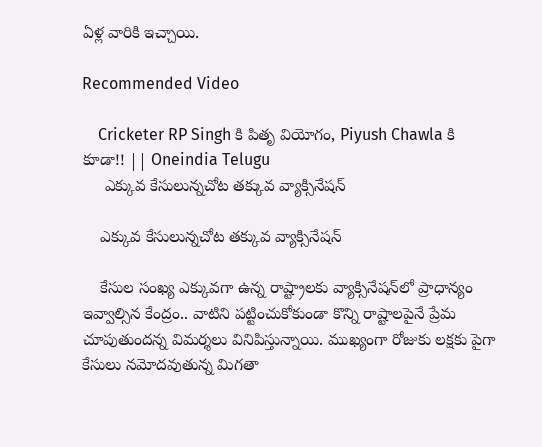ఏళ్ల వారికి ఇచ్చాయి.

Recommended Video

    Cricketer RP Singh కి పితృ వియోగం, Piyush Chawla కి కూడా!! || Oneindia Telugu
     ఎక్కువ కేసులున్నచోట తక్కువ వ్యాక్సినేషన్‌

    ఎక్కువ కేసులున్నచోట తక్కువ వ్యాక్సినేషన్‌

    కేసుల సంఖ్య ఎక్కువగా ఉన్న రాష్ట్రాలకు వ్యాక్సినేషన్‌లో ప్రాధాన్యం ఇవ్వాల్సిన కేంద్రం.. వాటిని పట్టించుకోకుండా కొన్ని రాష్టాలపైనే ప్రేమ చూపుతుందన్న విమర్శలు వినిపిస్తున్నాయి. ముఖ్యంగా రోజుకు లక్షకు పైగా కేసులు నమోదవుతున్న మిగతా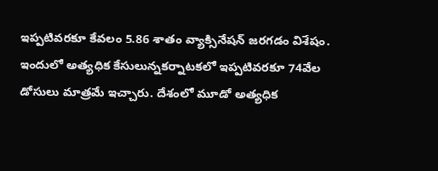ఇప్పటివరకూ కేవలం 5.86 శాతం వ్యాక్సినేషన్ జరగడం విశేషం. ఇందులో అత్యధిక కేసులున్నకర్నాటకలో ఇప్పటివరకూ 74వేల డోసులు మాత్రమే ఇచ్చారు. దేశంలో మూడో అత్యధిక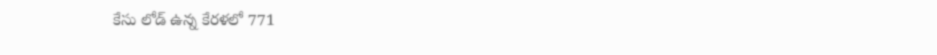కేసు లోడ్ ఉన్న కేరళలో 771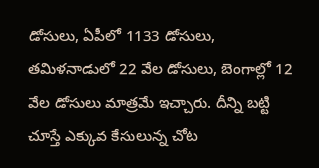డోసులు, ఏపీలో 1133 డోసులు, తమిళనాడులో 22 వేల డోసులు, బెంగాల్లో 12 వేల డోసులు మాత్రమే ఇచ్చారు. దీన్ని బట్టి చూస్తే ఎక్కువ కేసులున్న చోట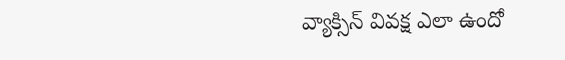వ్యాక్సిన్‌ వివక్ష ఎలా ఉందో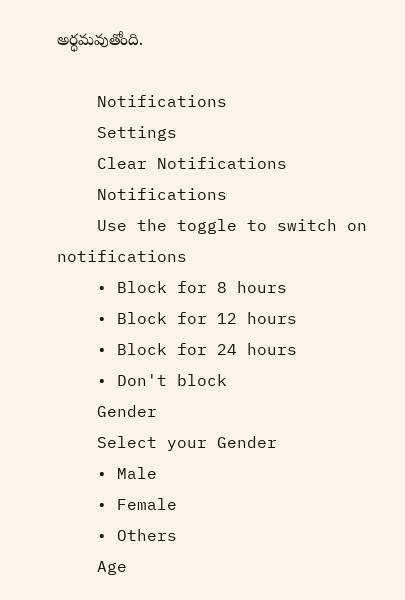అర్ధమవుతోంది.

    Notifications
    Settings
    Clear Notifications
    Notifications
    Use the toggle to switch on notifications
    • Block for 8 hours
    • Block for 12 hours
    • Block for 24 hours
    • Don't block
    Gender
    Select your Gender
    • Male
    • Female
    • Others
    Age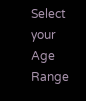Select your Age Range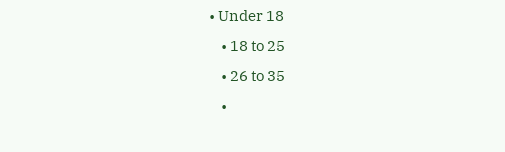• Under 18
    • 18 to 25
    • 26 to 35
    •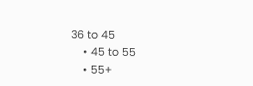36 to 45
    • 45 to 55
    • 55+